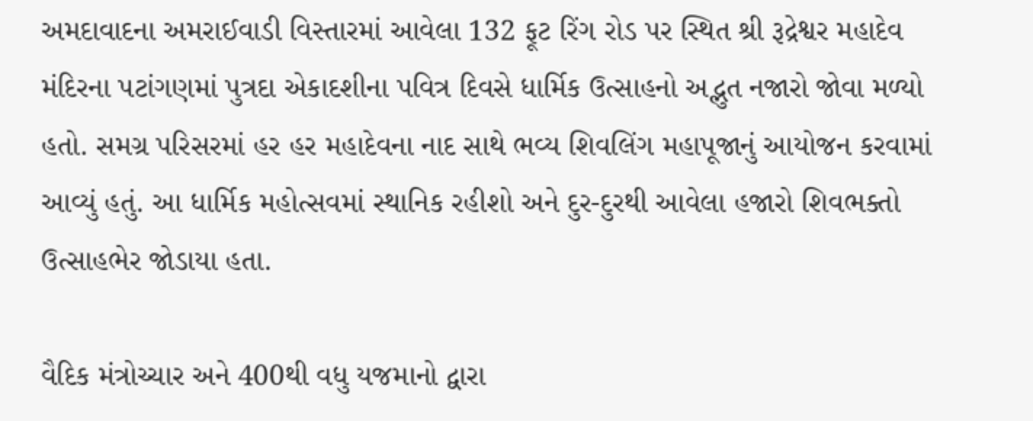અમદાવાદના અમરાઈવાડી વિસ્તારમાં આવેલા 132 ફૂટ રિંગ રોડ પર સ્થિત શ્રી રૂદ્રેશ્વર મહાદેવ મંદિરના પટાંગણમાં પુત્રદા એકાદશીના પવિત્ર દિવસે ધાર્મિક ઉત્સાહનો અદ્ભુત નજારો જોવા મળ્યો હતો. સમગ્ર પરિસરમાં હર હર મહાદેવના નાદ સાથે ભવ્ય શિવલિંગ મહાપૂજાનું આયોજન કરવામાં આવ્યું હતું. આ ધાર્મિક મહોત્સવમાં સ્થાનિક રહીશો અને દુર-દુરથી આવેલા હજારો શિવભક્તો ઉત્સાહભેર જોડાયા હતા.

વૈદિક મંત્રોચ્ચાર અને 400થી વધુ યજમાનો દ્વારા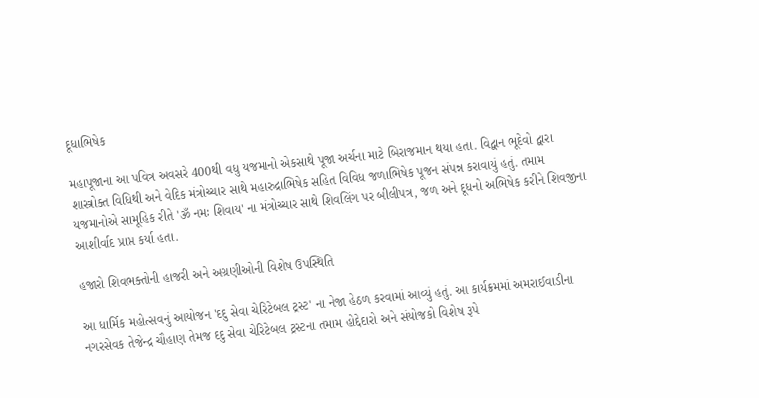દૂધાભિષેક

મહાપૂજાના આ પવિત્ર અવસરે 400થી વધુ યજમાનો એકસાથે પૂજા અર્ચના માટે બિરાજમાન થયા હતા. વિદ્વાન ભૂદેવો દ્વારા શાસ્ત્રોક્ત વિધિથી અને વેદિક મંત્રોચ્ચાર સાથે મહારુદ્રાભિષેક સહિત વિવિધ જળાભિષેક પૂજન સંપન્ન કરાવાયું હતું. તમામ યજમાનોએ સામૂહિક રીતે 'ૐ નમઃ શિવાય' ના મંત્રોચ્ચાર સાથે શિવલિંગ પર બીલીપત્ર, જળ અને દૂધનો અભિષેક કરીને શિવજીના આશીર્વાદ પ્રાપ્ત કર્યા હતા.

હજારો શિવભક્તોની હાજરી અને અગ્રણીઓની વિશેષ ઉપસ્થિતિ

આ ધાર્મિક મહોત્સવનું આયોજન 'દદુ સેવા ચેરિટેબલ ટ્રસ્ટ' ના નેજા હેઠળ કરવામાં આવ્યું હતું. આ કાર્યક્રમમાં અમરાઈવાડીના નગરસેવક તેજેન્દ્ર ચૌહાણ તેમજ દદુ સેવા ચેરિટેબલ ટ્રસ્ટના તમામ હોદ્દેદારો અને સંયોજકો વિશેષ રૂપે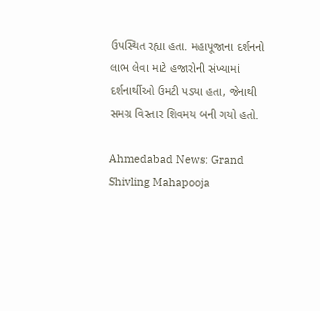ઉપસ્થિત રહ્યા હતા. મહાપૂજાના દર્શનનો લાભ લેવા માટે હજારોની સંખ્યામાં દર્શનાર્થીઓ ઉમટી પડ્યા હતા, જેનાથી સમગ્ર વિસ્તાર શિવમય બની ગયો હતો.

Ahmedabad News: Grand Shivling Mahapooja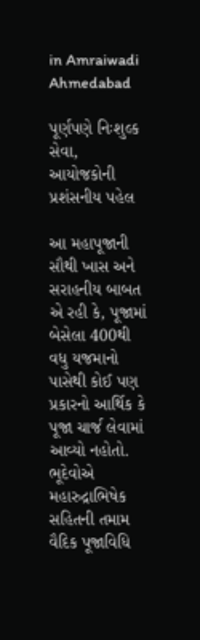in Amraiwadi Ahmedabad

પૂર્ણપણે નિઃશુલ્ક સેવા, આયોજકોની પ્રશંસનીય પહેલ

આ મહાપૂજાની સૌથી ખાસ અને સરાહનીય બાબત એ રહી કે, પૂજામાં બેસેલા 400થી વધુ યજમાનો પાસેથી કોઈ પણ પ્રકારનો આર્થિક કે પૂજા ચાર્જ લેવામાં આવ્યો નહોતો. ભૂદેવોએ મહારુદ્રાભિષેક સહિતની તમામ વૈદિક પૂજાવિધિ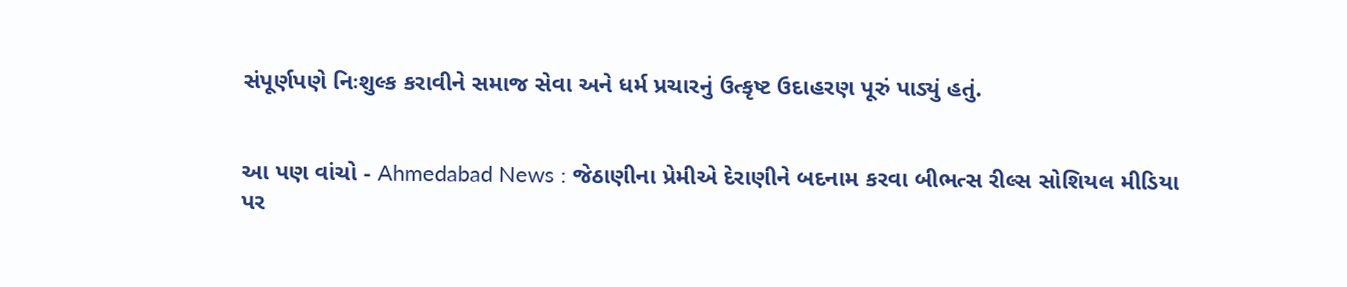સંપૂર્ણપણે નિઃશુલ્ક કરાવીને સમાજ સેવા અને ધર્મ પ્રચારનું ઉત્કૃષ્ટ ઉદાહરણ પૂરું પાડ્યું હતું.


આ પણ વાંચો - Ahmedabad News : જેઠાણીના પ્રેમીએ દેરાણીને બદનામ કરવા બીભત્સ રીલ્સ સોશિયલ મીડિયા પર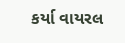કર્યા વાયરલ